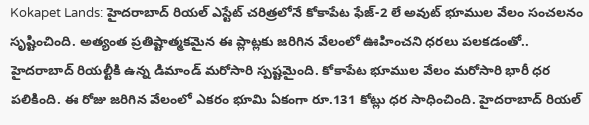Kokapet Lands: హైదరాబాద్ రియల్ ఎస్టేట్ చరిత్రలోనే కోకాపేట ఫేజ్-2 లే అవుట్ భూముల వేలం సంచలనం సృష్టించింది. అత్యంత ప్రతిష్టాత్మకమైన ఈ ప్లాట్లకు జరిగిన వేలంలో ఊహించని ధరలు పలకడంతో.. హైదరాబాద్ రియల్టీకి ఉన్న డిమాండ్ మరోసారి స్పష్టమైంది. కోకాపేట భూముల వేలం మరోసారి భారీ ధర పలికింది. ఈ రోజు జరిగిన వేలంలో ఎకరం భూమి ఏకంగా రూ.131 కోట్లు ధర సాధించింది. హైదరాబాద్ రియల్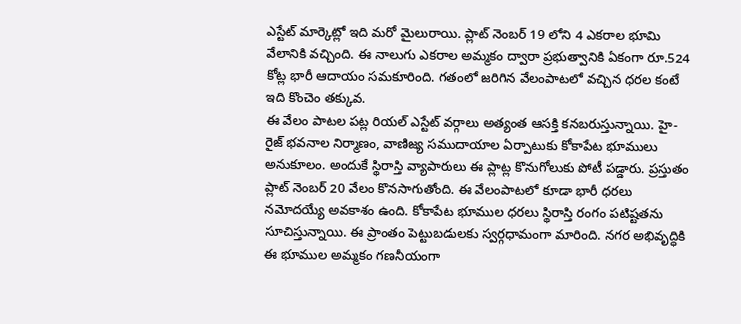ఎస్టేట్ మార్కెట్లో ఇది మరో మైలురాయి. ప్లాట్ నెంబర్ 19 లోని 4 ఎకరాల భూమి వేలానికి వచ్చింది. ఈ నాలుగు ఎకరాల అమ్మకం ద్వారా ప్రభుత్వానికి ఏకంగా రూ.524 కోట్ల భారీ ఆదాయం సమకూరింది. గతంలో జరిగిన వేలంపాటలో వచ్చిన ధరల కంటే ఇది కొంచెం తక్కువ.
ఈ వేలం పాటల పట్ల రియల్ ఎస్టేట్ వర్గాలు అత్యంత ఆసక్తి కనబరుస్తున్నాయి. హై-రైజ్ భవనాల నిర్మాణం, వాణిజ్య సముదాయాల ఏర్పాటుకు కోకాపేట భూములు అనుకూలం. అందుకే స్థిరాస్తి వ్యాపారులు ఈ ప్లాట్ల కొనుగోలుకు పోటీ పడ్డారు. ప్రస్తుతం ప్లాట్ నెంబర్ 20 వేలం కొనసాగుతోంది. ఈ వేలంపాటలో కూడా భారీ ధరలు నమోదయ్యే అవకాశం ఉంది. కోకాపేట భూముల ధరలు స్థిరాస్తి రంగం పటిష్టతను సూచిస్తున్నాయి. ఈ ప్రాంతం పెట్టుబడులకు స్వర్గధామంగా మారింది. నగర అభివృద్ధికి ఈ భూముల అమ్మకం గణనీయంగా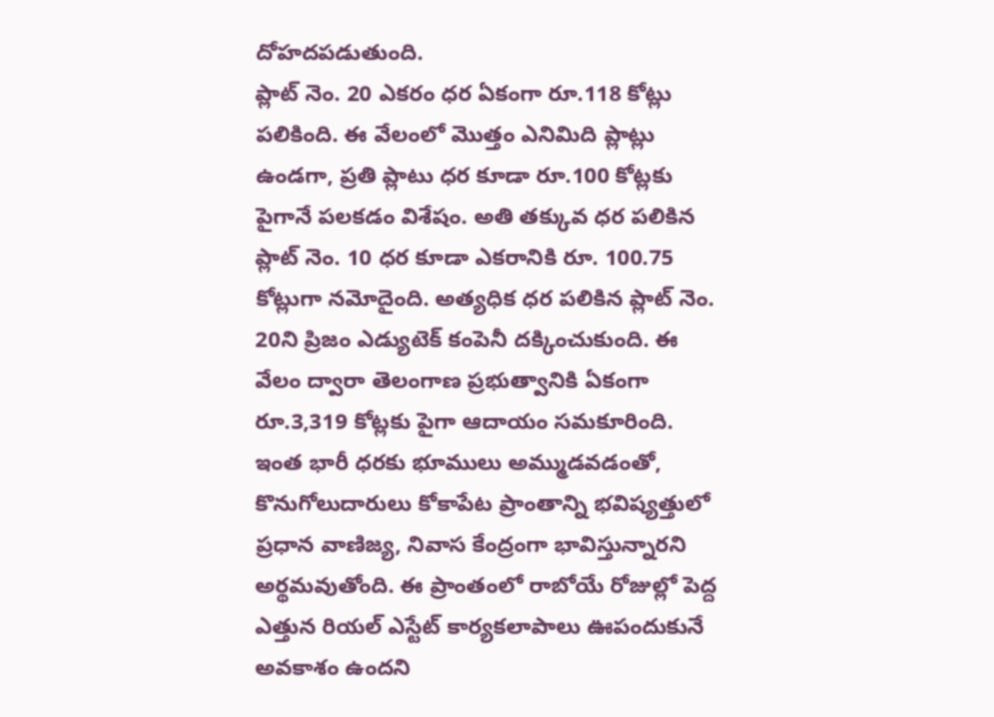దోహదపడుతుంది.
ప్లాట్ నెం. 20 ఎకరం ధర ఏకంగా రూ.118 కోట్లు పలికింది. ఈ వేలంలో మొత్తం ఎనిమిది ప్లాట్లు ఉండగా, ప్రతి ప్లాటు ధర కూడా రూ.100 కోట్లకు పైగానే పలకడం విశేషం. అతి తక్కువ ధర పలికిన ప్లాట్ నెం. 10 ధర కూడా ఎకరానికి రూ. 100.75 కోట్లుగా నమోదైంది. అత్యధిక ధర పలికిన ప్లాట్ నెం. 20ని ప్రిజం ఎడ్యుటెక్ కంపెనీ దక్కించుకుంది. ఈ వేలం ద్వారా తెలంగాణ ప్రభుత్వానికి ఏకంగా రూ.3,319 కోట్లకు పైగా ఆదాయం సమకూరింది.
ఇంత భారీ ధరకు భూములు అమ్ముడవడంతో, కొనుగోలుదారులు కోకాపేట ప్రాంతాన్ని భవిష్యత్తులో ప్రధాన వాణిజ్య, నివాస కేంద్రంగా భావిస్తున్నారని అర్థమవుతోంది. ఈ ప్రాంతంలో రాబోయే రోజుల్లో పెద్ద ఎత్తున రియల్ ఎస్టేట్ కార్యకలాపాలు ఊపందుకునే అవకాశం ఉందని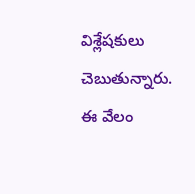విశ్లేషకులు చెబుతున్నారు. ఈ వేలం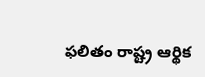ఫలితం రాష్ట్ర ఆర్థిక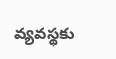వ్యవస్థకు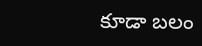కూడా బలం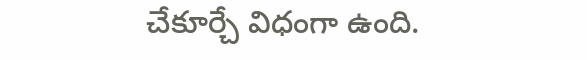చేకూర్చే విధంగా ఉంది.